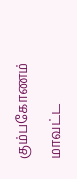கும்பகோணம் மாவட்ட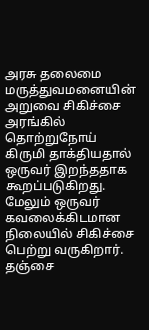அரசு தலைமை மருத்துவமனையின் அறுவை சிகிச்சை அரங்கில் தொற்றுநோய் கிருமி தாக்தியதால் ஒருவர் இறந்ததாக கூறப்படுகிறது. மேலும் ஒருவர் கவலைக்கிடமான நிலையில் சிகிச்சை பெற்று வருகிறார்.
தஞ்சை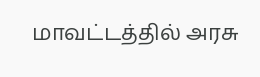மாவட்டத்தில் அரசு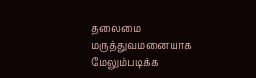தலைமை மருத்துவமனையாக மேலும்படிக்க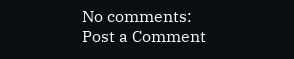No comments:
Post a Comment